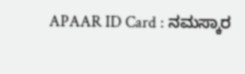APAAR ID Card : ನಮಸ್ಕಾರ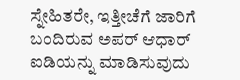ಸ್ನೇಹಿತರೇ, ಇತ್ತೀಚೆಗೆ ಜಾರಿಗೆ ಬಂದಿರುವ ಅಪರ್ ಆಧಾರ್ ಐಡಿಯನ್ನು ಮಾಡಿಸುವುದು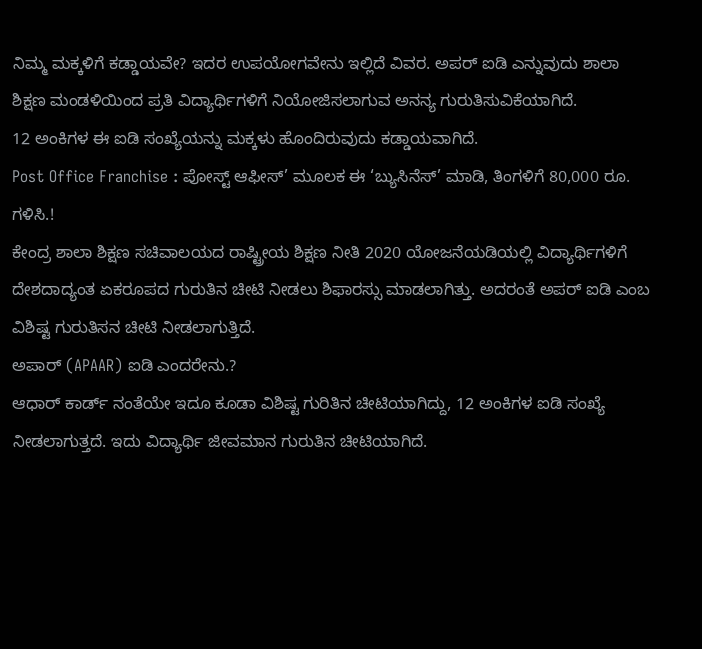ನಿಮ್ಮ ಮಕ್ಕಳಿಗೆ ಕಡ್ಡಾಯವೇ? ಇದರ ಉಪಯೋಗವೇನು ಇಲ್ಲಿದೆ ವಿವರ. ಅಪರ್ ಐಡಿ ಎನ್ನುವುದು ಶಾಲಾ ಶಿಕ್ಷಣ ಮಂಡಳಿಯಿಂದ ಪ್ರತಿ ವಿದ್ಯಾರ್ಥಿಗಳಿಗೆ ನಿಯೋಜಿಸಲಾಗುವ ಅನನ್ಯ ಗುರುತಿಸುವಿಕೆಯಾಗಿದೆ.
12 ಅಂಕಿಗಳ ಈ ಐಡಿ ಸಂಖ್ಯೆಯನ್ನು ಮಕ್ಕಳು ಹೊಂದಿರುವುದು ಕಡ್ಡಾಯವಾಗಿದೆ.
Post Office Franchise : ಪೋಸ್ಟ್ ಆಫೀಸ್’ ಮೂಲಕ ಈ ‘ಬ್ಯುಸಿನೆಸ್’ ಮಾಡಿ, ತಿಂಗಳಿಗೆ 80,000 ರೂ. ಗಳಿಸಿ.!
ಕೇಂದ್ರ ಶಾಲಾ ಶಿಕ್ಷಣ ಸಚಿವಾಲಯದ ರಾಷ್ಟ್ರೀಯ ಶಿಕ್ಷಣ ನೀತಿ 2020 ಯೋಜನೆಯಡಿಯಲ್ಲಿ ವಿದ್ಯಾರ್ಥಿಗಳಿಗೆ ದೇಶದಾದ್ಯಂತ ಏಕರೂಪದ ಗುರುತಿನ ಚೀಟಿ ನೀಡಲು ಶಿಫಾರಸ್ಸು ಮಾಡಲಾಗಿತ್ತು. ಅದರಂತೆ ಅಪರ್ ಐಡಿ ಎಂಬ ವಿಶಿಷ್ಟ ಗುರುತಿಸನ ಚೀಟಿ ನೀಡಲಾಗುತ್ತಿದೆ.
ಅಪಾರ್ (APAAR) ಐಡಿ ಎಂದರೇನು.?
ಆಧಾರ್ ಕಾರ್ಡ್ ನಂತೆಯೇ ಇದೂ ಕೂಡಾ ವಿಶಿಷ್ಟ ಗುರಿತಿನ ಚೀಟಿಯಾಗಿದ್ದು, 12 ಅಂಕಿಗಳ ಐಡಿ ಸಂಖ್ಯೆ ನೀಡಲಾಗುತ್ತದೆ. ಇದು ವಿದ್ಯಾರ್ಥಿ ಜೀವಮಾನ ಗುರುತಿನ ಚೀಟಿಯಾಗಿದೆ.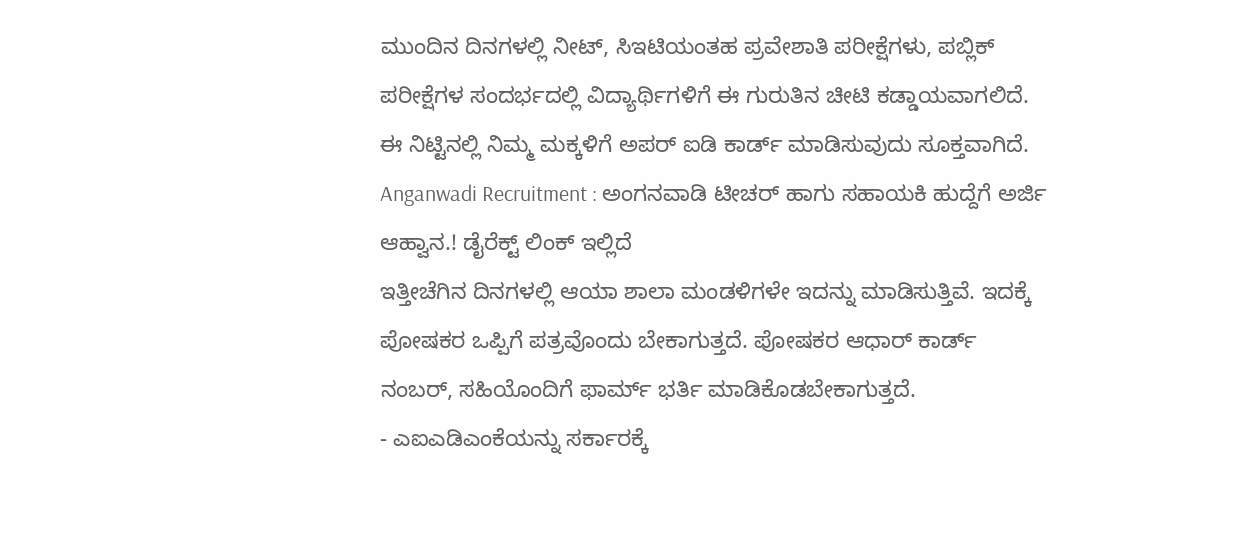ಮುಂದಿನ ದಿನಗಳಲ್ಲಿ ನೀಟ್, ಸಿಇಟಿಯಂತಹ ಪ್ರವೇಶಾತಿ ಪರೀಕ್ಷೆಗಳು, ಪಬ್ಲಿಕ್ ಪರೀಕ್ಷೆಗಳ ಸಂದರ್ಭದಲ್ಲಿ ವಿದ್ಯಾರ್ಥಿಗಳಿಗೆ ಈ ಗುರುತಿನ ಚೀಟಿ ಕಡ್ಡಾಯವಾಗಲಿದೆ. ಈ ನಿಟ್ಟಿನಲ್ಲಿ ನಿಮ್ಮ ಮಕ್ಕಳಿಗೆ ಅಪರ್ ಐಡಿ ಕಾರ್ಡ್ ಮಾಡಿಸುವುದು ಸೂಕ್ತವಾಗಿದೆ.
Anganwadi Recruitment : ಅಂಗನವಾಡಿ ಟೀಚರ್ ಹಾಗು ಸಹಾಯಕಿ ಹುದ್ದೆಗೆ ಅರ್ಜಿ ಆಹ್ವಾನ.! ಡೈರೆಕ್ಟ್ ಲಿಂಕ್ ಇಲ್ಲಿದೆ
ಇತ್ತೀಚೆಗಿನ ದಿನಗಳಲ್ಲಿ ಆಯಾ ಶಾಲಾ ಮಂಡಳಿಗಳೇ ಇದನ್ನು ಮಾಡಿಸುತ್ತಿವೆ. ಇದಕ್ಕೆ ಪೋಷಕರ ಒಪ್ಪಿಗೆ ಪತ್ರವೊಂದು ಬೇಕಾಗುತ್ತದೆ. ಪೋಷಕರ ಆಧಾರ್ ಕಾರ್ಡ್ ನಂಬರ್, ಸಹಿಯೊಂದಿಗೆ ಫಾರ್ಮ್ ಭರ್ತಿ ಮಾಡಿಕೊಡಬೇಕಾಗುತ್ತದೆ.
- ಎಐಎಡಿಎಂಕೆಯನ್ನು ಸರ್ಕಾರಕ್ಕೆ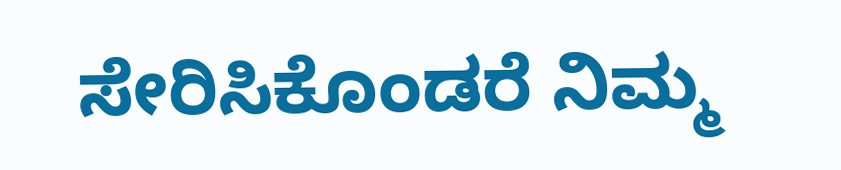ಸೇರಿಸಿಕೊಂಡರೆ ನಿಮ್ಮ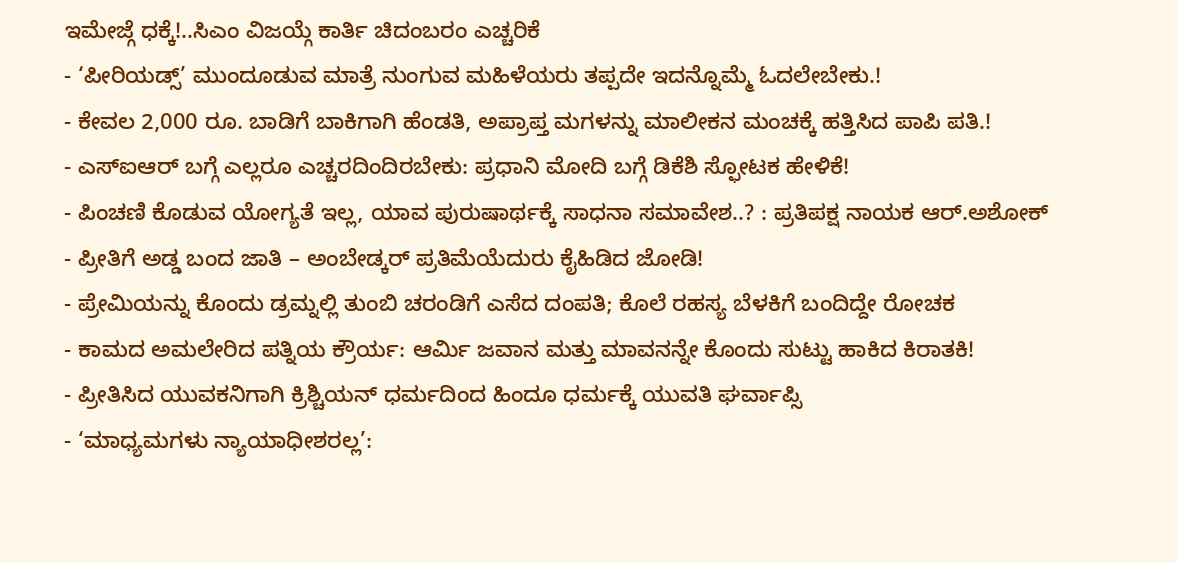ಇಮೇಜ್ಗೆ ಧಕ್ಕೆ!..ಸಿಎಂ ವಿಜಯ್ಗೆ ಕಾರ್ತಿ ಚಿದಂಬರಂ ಎಚ್ಚರಿಕೆ
- ‘ಪೀರಿಯಡ್ಸ್’ ಮುಂದೂಡುವ ಮಾತ್ರೆ ನುಂಗುವ ಮಹಿಳೆಯರು ತಪ್ಪದೇ ಇದನ್ನೊಮ್ಮೆ ಓದಲೇಬೇಕು.!
- ಕೇವಲ 2,000 ರೂ. ಬಾಡಿಗೆ ಬಾಕಿಗಾಗಿ ಹೆಂಡತಿ, ಅಪ್ರಾಪ್ತ ಮಗಳನ್ನು ಮಾಲೀಕನ ಮಂಚಕ್ಕೆ ಹತ್ತಿಸಿದ ಪಾಪಿ ಪತಿ.!
- ಎಸ್ಐಆರ್ ಬಗ್ಗೆ ಎಲ್ಲರೂ ಎಚ್ಚರದಿಂದಿರಬೇಕು: ಪ್ರಧಾನಿ ಮೋದಿ ಬಗ್ಗೆ ಡಿಕೆಶಿ ಸ್ಫೋಟಕ ಹೇಳಿಕೆ!
- ಪಿಂಚಣಿ ಕೊಡುವ ಯೋಗ್ಯತೆ ಇಲ್ಲ, ಯಾವ ಪುರುಷಾರ್ಥಕ್ಕೆ ಸಾಧನಾ ಸಮಾವೇಶ..? : ಪ್ರತಿಪಕ್ಷ ನಾಯಕ ಆರ್.ಅಶೋಕ್
- ಪ್ರೀತಿಗೆ ಅಡ್ಡ ಬಂದ ಜಾತಿ – ಅಂಬೇಡ್ಕರ್ ಪ್ರತಿಮೆಯೆದುರು ಕೈಹಿಡಿದ ಜೋಡಿ!
- ಪ್ರೇಮಿಯನ್ನು ಕೊಂದು ಡ್ರಮ್ನಲ್ಲಿ ತುಂಬಿ ಚರಂಡಿಗೆ ಎಸೆದ ದಂಪತಿ; ಕೊಲೆ ರಹಸ್ಯ ಬೆಳಕಿಗೆ ಬಂದಿದ್ದೇ ರೋಚಕ
- ಕಾಮದ ಅಮಲೇರಿದ ಪತ್ನಿಯ ಕ್ರೌರ್ಯ: ಆರ್ಮಿ ಜವಾನ ಮತ್ತು ಮಾವನನ್ನೇ ಕೊಂದು ಸುಟ್ಟು ಹಾಕಿದ ಕಿರಾತಕಿ!
- ಪ್ರೀತಿಸಿದ ಯುವಕನಿಗಾಗಿ ಕ್ರಿಶ್ಚಿಯನ್ ಧರ್ಮದಿಂದ ಹಿಂದೂ ಧರ್ಮಕ್ಕೆ ಯುವತಿ ಘರ್ವಾಪ್ಸಿ
- ‘ಮಾಧ್ಯಮಗಳು ನ್ಯಾಯಾಧೀಶರಲ್ಲ’: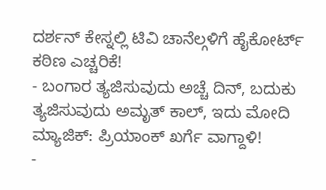ದರ್ಶನ್ ಕೇಸ್ನಲ್ಲಿ ಟಿವಿ ಚಾನೆಲ್ಗಳಿಗೆ ಹೈಕೋರ್ಟ್ ಕಠಿಣ ಎಚ್ಚರಿಕೆ!
- ಬಂಗಾರ ತ್ಯಜಿಸುವುದು ಅಚ್ಚೆ ದಿನ್, ಬದುಕು ತ್ಯಜಿಸುವುದು ಅಮೃತ್ ಕಾಲ್, ಇದು ಮೋದಿ ಮ್ಯಾಜಿಕ್: ಪ್ರಿಯಾಂಕ್ ಖರ್ಗೆ ವಾಗ್ದಾಳಿ!
-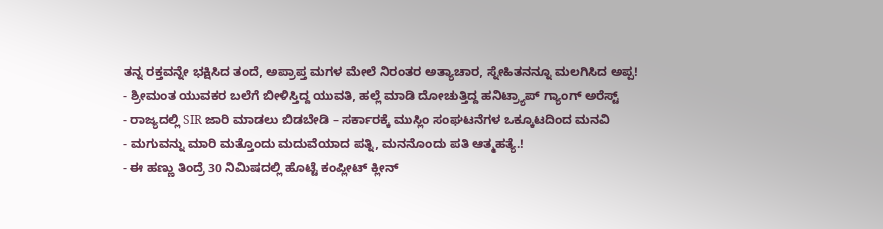ತನ್ನ ರಕ್ತವನ್ನೇ ಭಕ್ಷಿಸಿದ ತಂದೆ, ಅಪ್ರಾಪ್ತ ಮಗಳ ಮೇಲೆ ನಿರಂತರ ಅತ್ಯಾಚಾರ, ಸ್ನೇಹಿತನನ್ನೂ ಮಲಗಿಸಿದ ಅಪ್ಪ!
- ಶ್ರೀಮಂತ ಯುವಕರ ಬಲೆಗೆ ಬೀಳಿಸ್ತಿದ್ದ ಯುವತಿ, ಹಲ್ಲೆ ಮಾಡಿ ದೋಚುತ್ತಿದ್ದ ಹನಿಟ್ರ್ಯಾಪ್ ಗ್ಯಾಂಗ್ ಅರೆಸ್ಟ್
- ರಾಜ್ಯದಲ್ಲಿ SIR ಜಾರಿ ಮಾಡಲು ಬಿಡಬೇಡಿ – ಸರ್ಕಾರಕ್ಕೆ ಮುಸ್ಲಿಂ ಸಂಘಟನೆಗಳ ಒಕ್ಕೂಟದಿಂದ ಮನವಿ
- ಮಗುವನ್ನು ಮಾರಿ ಮತ್ತೊಂದು ಮದುವೆಯಾದ ಪತ್ನಿ, ಮನನೊಂದು ಪತಿ ಆತ್ಮಹತ್ಯೆ.!
- ಈ ಹಣ್ಣು ತಿಂದ್ರೆ 30 ನಿಮಿಷದಲ್ಲಿ ಹೊಟ್ಟೆ ಕಂಪ್ಲೀಟ್ ಕ್ಲೀನ್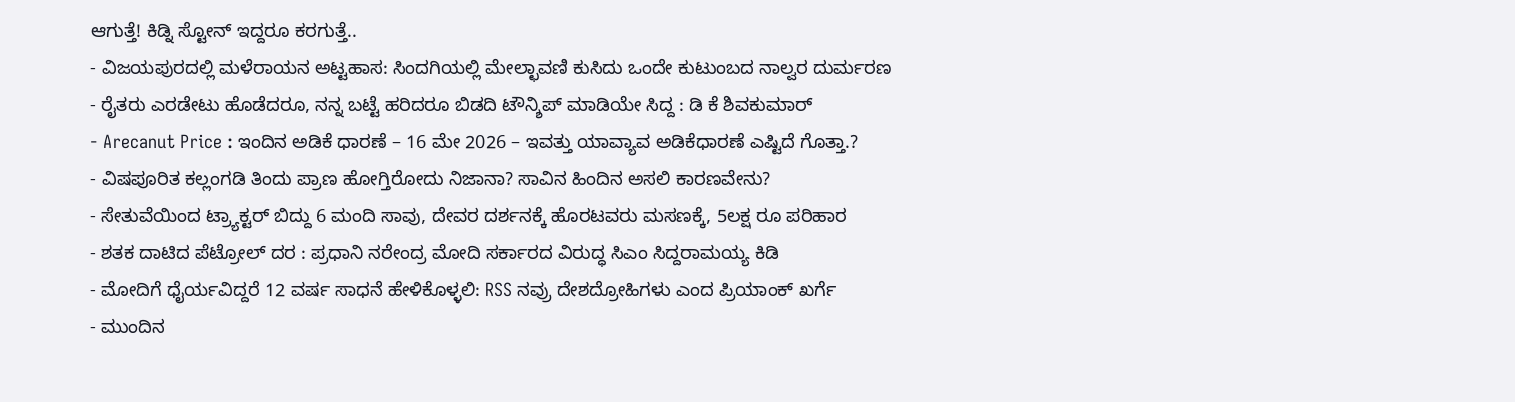ಆಗುತ್ತೆ! ಕಿಡ್ನಿ ಸ್ಟೋನ್ ಇದ್ದರೂ ಕರಗುತ್ತೆ..
- ವಿಜಯಪುರದಲ್ಲಿ ಮಳೆರಾಯನ ಅಟ್ಟಹಾಸ: ಸಿಂದಗಿಯಲ್ಲಿ ಮೇಲ್ಛಾವಣಿ ಕುಸಿದು ಒಂದೇ ಕುಟುಂಬದ ನಾಲ್ವರ ದುರ್ಮರಣ
- ರೈತರು ಎರಡೇಟು ಹೊಡೆದರೂ, ನನ್ನ ಬಟ್ಟೆ ಹರಿದರೂ ಬಿಡದಿ ಟೌನ್ಶಿಪ್ ಮಾಡಿಯೇ ಸಿದ್ದ : ಡಿ ಕೆ ಶಿವಕುಮಾರ್
- Arecanut Price : ಇಂದಿನ ಅಡಿಕೆ ಧಾರಣೆ – 16 ಮೇ 2026 – ಇವತ್ತು ಯಾವ್ಯಾವ ಅಡಿಕೆಧಾರಣೆ ಎಷ್ಟಿದೆ ಗೊತ್ತಾ.?
- ವಿಷಪೂರಿತ ಕಲ್ಲಂಗಡಿ ತಿಂದು ಪ್ರಾಣ ಹೋಗ್ತಿರೋದು ನಿಜಾನಾ? ಸಾವಿನ ಹಿಂದಿನ ಅಸಲಿ ಕಾರಣವೇನು?
- ಸೇತುವೆಯಿಂದ ಟ್ರ್ಯಾಕ್ಟರ್ ಬಿದ್ದು 6 ಮಂದಿ ಸಾವು, ದೇವರ ದರ್ಶನಕ್ಕೆ ಹೊರಟವರು ಮಸಣಕ್ಕೆ, 5ಲಕ್ಷ ರೂ ಪರಿಹಾರ
- ಶತಕ ದಾಟಿದ ಪೆಟ್ರೋಲ್ ದರ : ಪ್ರಧಾನಿ ನರೇಂದ್ರ ಮೋದಿ ಸರ್ಕಾರದ ವಿರುದ್ಧ ಸಿಎಂ ಸಿದ್ದರಾಮಯ್ಯ ಕಿಡಿ
- ಮೋದಿಗೆ ಧೈರ್ಯವಿದ್ದರೆ 12 ವರ್ಷ ಸಾಧನೆ ಹೇಳಿಕೊಳ್ಳಲಿ: RSS ನವ್ರು ದೇಶದ್ರೋಹಿಗಳು ಎಂದ ಪ್ರಿಯಾಂಕ್ ಖರ್ಗೆ
- ಮುಂದಿನ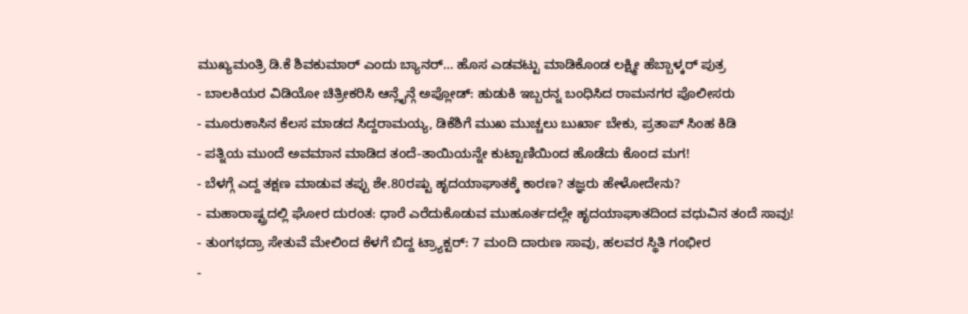ಮುಖ್ಯಮಂತ್ರಿ ಡಿ.ಕೆ ಶಿವಕುಮಾರ್ ಎಂದು ಬ್ಯಾನರ್… ಹೊಸ ಎಡವಟ್ಟು ಮಾಡಿಕೊಂಡ ಲಕ್ಷ್ಮೀ ಹೆಬ್ಬಾಳ್ಕರ್ ಪುತ್ರ
- ಬಾಲಕಿಯರ ವಿಡಿಯೋ ಚಿತ್ರೀಕರಿಸಿ ಆನ್ಲೈನ್ಗೆ ಅಪ್ಲೋಡ್: ಹುಡುಕಿ ಇಬ್ಬರನ್ನ ಬಂಧಿಸಿದ ರಾಮನಗರ ಪೊಲೀಸರು
- ಮೂರುಕಾಸಿನ ಕೆಲಸ ಮಾಡದ ಸಿದ್ದರಾಮಯ್ಯ, ಡಿಕೆಶಿಗೆ ಮುಖ ಮುಚ್ಚಲು ಬುರ್ಖಾ ಬೇಕು, ಪ್ರತಾಪ್ ಸಿಂಹ ಕಿಡಿ
- ಪತ್ನಿಯ ಮುಂದೆ ಅವಮಾನ ಮಾಡಿದ ತಂದೆ-ತಾಯಿಯನ್ನೇ ಕುಟ್ಟಾಣಿಯಿಂದ ಹೊಡೆದು ಕೊಂದ ಮಗ!
- ಬೆಳಗ್ಗೆ ಎದ್ದ ತಕ್ಷಣ ಮಾಡುವ ತಪ್ಪು ಶೇ.80ರಷ್ಟು ಹೃದಯಾಘಾತಕ್ಕೆ ಕಾರಣ? ತಜ್ಞರು ಹೇಳೋದೇನು?
- ಮಹಾರಾಷ್ಟ್ರದಲ್ಲಿ ಘೋರ ದುರಂತ: ಧಾರೆ ಎರೆದುಕೊಡುವ ಮುಹೂರ್ತದಲ್ಲೇ ಹೃದಯಾಘಾತದಿಂದ ವಧುವಿನ ತಂದೆ ಸಾವು!
- ತುಂಗಭದ್ರಾ ಸೇತುವೆ ಮೇಲಿಂದ ಕೆಳಗೆ ಬಿದ್ದ ಟ್ರ್ಯಾಕ್ಟರ್: 7 ಮಂದಿ ದಾರುಣ ಸಾವು, ಹಲವರ ಸ್ಥಿತಿ ಗಂಭೀರ
-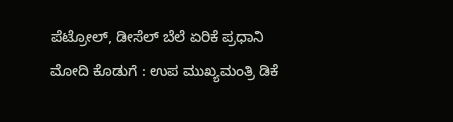ಪೆಟ್ರೋಲ್, ಡೀಸೆಲ್ ಬೆಲೆ ಏರಿಕೆ ಪ್ರಧಾನಿ ಮೋದಿ ಕೊಡುಗೆ : ಉಪ ಮುಖ್ಯಮಂತ್ರಿ ಡಿಕೆ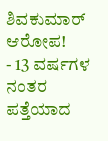ಶಿವಕುಮಾರ್ ಆರೋಪ!
- 13 ವರ್ಷಗಳ ನಂತರ ಪತ್ತೆಯಾದ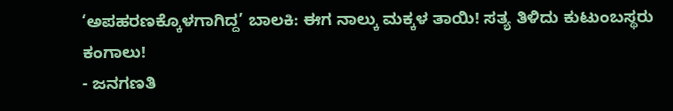‘ಅಪಹರಣಕ್ಕೊಳಗಾಗಿದ್ದ’ ಬಾಲಕಿ: ಈಗ ನಾಲ್ಕು ಮಕ್ಕಳ ತಾಯಿ! ಸತ್ಯ ತಿಳಿದು ಕುಟುಂಬಸ್ಥರು ಕಂಗಾಲು!
- ಜನಗಣತಿ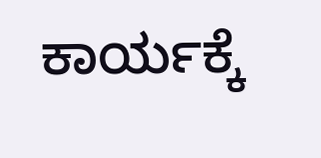ಕಾರ್ಯಕ್ಕೆ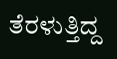ತೆರಳುತ್ತಿದ್ದ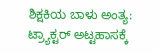ಶಿಕ್ಷಕಿಯ ಬಾಳು ಅಂತ್ಯ: ಟ್ರ್ಯಾಕ್ಟರ್ ಅಟ್ಟಹಾಸಕ್ಕೆ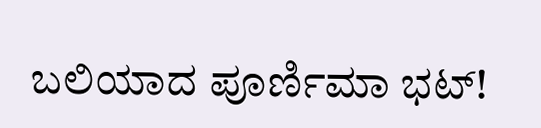ಬಲಿಯಾದ ಪೂರ್ಣಿಮಾ ಭಟ್!